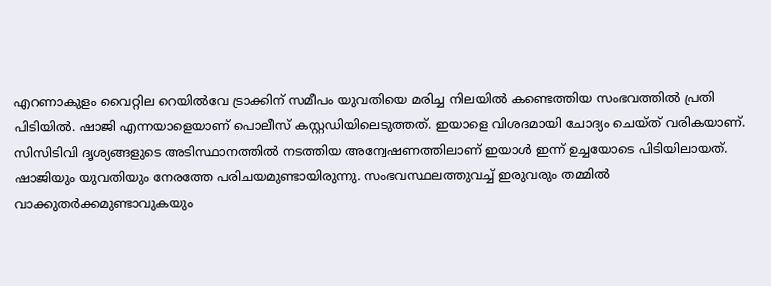എറണാകുളം വൈറ്റില റെയിൽവേ ട്രാക്കിന് സമീപം യുവതിയെ മരിച്ച നിലയിൽ കണ്ടെത്തിയ സംഭവത്തിൽ പ്രതി പിടിയിൽ. ഷാജി എന്നയാളെയാണ് പൊലീസ് കസ്റ്റഡിയിലെടുത്തത്. ഇയാളെ വിശദമായി ചോദ്യം ചെയ്ത് വരികയാണ്. സിസിടിവി ദൃശ്യങ്ങളുടെ അടിസ്ഥാനത്തിൽ നടത്തിയ അന്വേഷണത്തിലാണ് ഇയാൾ ഇന്ന് ഉച്ചയോടെ പിടിയിലായത്.
ഷാജിയും യുവതിയും നേരത്തേ പരിചയമുണ്ടായിരുന്നു. സംഭവസ്ഥലത്തുവച്ച് ഇരുവരും തമ്മിൽ വാക്കുതർക്കമുണ്ടാവുകയും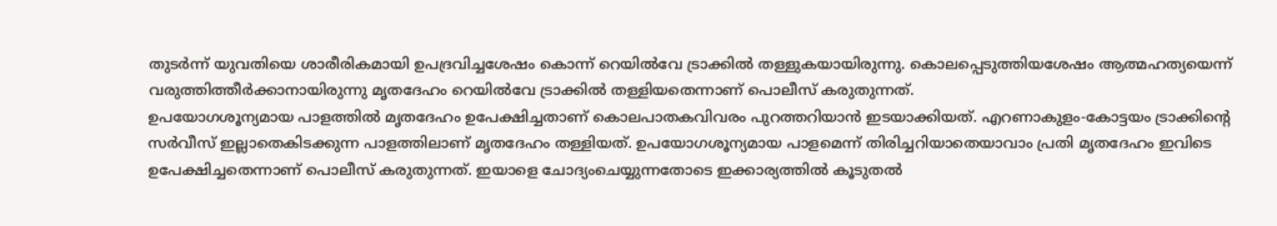തുടർന്ന് യുവതിയെ ശാരീരികമായി ഉപദ്രവിച്ചശേഷം കൊന്ന് റെയിൽവേ ട്രാക്കിൽ തള്ളുകയായിരുന്നു. കൊലപ്പെടുത്തിയശേഷം ആത്മഹത്യയെന്ന് വരുത്തിത്തീർക്കാനായിരുന്നു മൃതദേഹം റെയിൽവേ ട്രാക്കിൽ തള്ളിയതെന്നാണ് പൊലീസ് കരുതുന്നത്.
ഉപയോഗശൂന്യമായ പാളത്തിൽ മൃതദേഹം ഉപേക്ഷിച്ചതാണ് കൊലപാതകവിവരം പുറത്തറിയാൻ ഇടയാക്കിയത്. എറണാകുളം-കോട്ടയം ട്രാക്കിന്റെ സർവീസ് ഇല്ലാതെകിടക്കുന്ന പാളത്തിലാണ് മൃതദേഹം തള്ളിയത്. ഉപയോഗശൂന്യമായ പാളമെന്ന് തിരിച്ചറിയാതെയാവാം പ്രതി മൃതദേഹം ഇവിടെ ഉപേക്ഷിച്ചതെന്നാണ് പൊലീസ് കരുതുന്നത്. ഇയാളെ ചോദ്യംചെയ്യുന്നതോടെ ഇക്കാര്യത്തിൽ കൂടുതൽ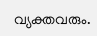വ്യക്തവരും.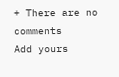+ There are no comments
Add yours